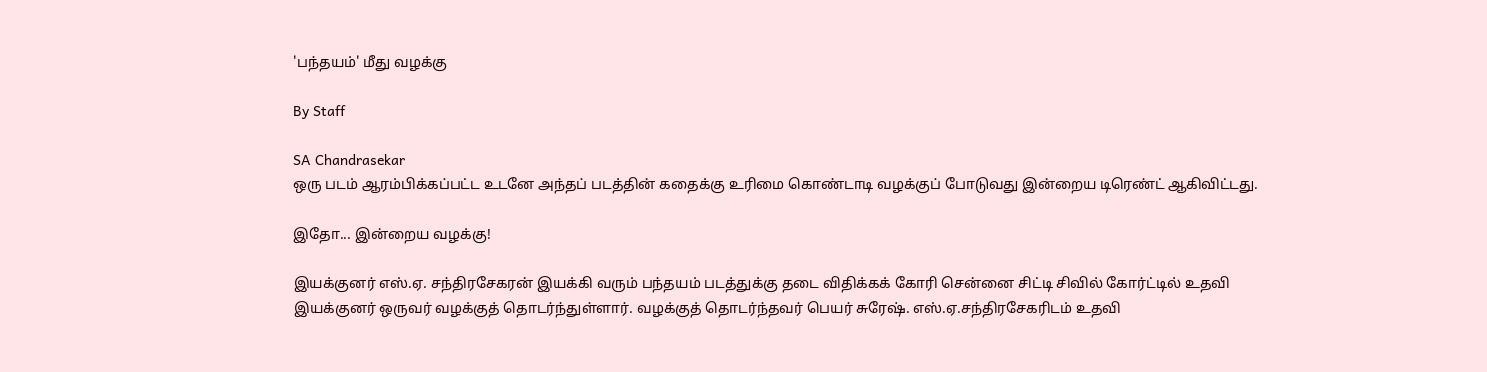'பந்தயம்' மீது வழக்கு

By Staff

SA Chandrasekar
ஒரு படம் ஆரம்பிக்கப்பட்ட உடனே அந்தப் படத்தின் கதைக்கு உரிமை கொண்டாடி வழக்குப் போடுவது இன்றைய டிரெண்ட் ஆகிவிட்டது.

இதோ... இன்றைய வழக்கு!

இயக்குனர் எஸ்.ஏ. சந்திரசேகரன் இயக்கி வரும் பந்தயம் படத்துக்கு தடை விதிக்கக் கோரி சென்னை சிட்டி சிவில் கோர்ட்டில் உதவி இயக்குனர் ஒருவர் வழக்குத் தொடர்ந்துள்ளார். வழக்குத் தொடர்ந்தவர் பெயர் சுரேஷ். எஸ்.ஏ.சந்திரசேகரிடம் உதவி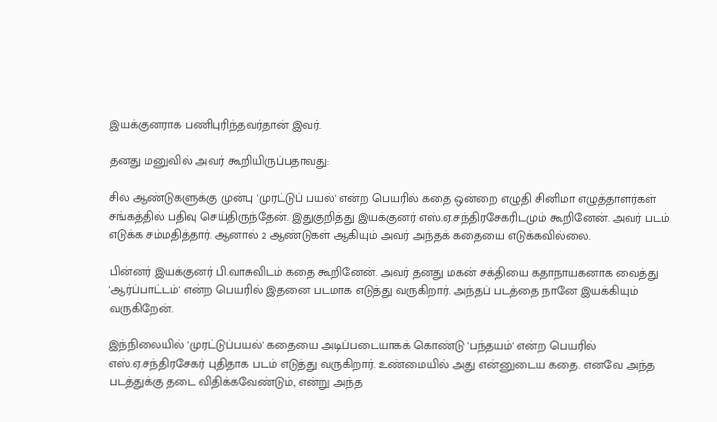இயக்குனராக பணிபுரிந்தவர்தான் இவர்.

தனது மனுவில் அவர் கூறியிருப்பதாவது:

சில ஆண்டுகளுக்கு முன்பு 'முரட்டுப் பயல்' என்ற பெயரில் கதை ஒன்றை எழுதி சினிமா எழுத்தாளர்கள் சங்கத்தில் பதிவு செய்திருந்தேன். இதுகுறித்து இயக்குனர் எஸ்.ஏ.சந்திரசேகரிடமும் கூறினேன். அவர் படம் எடுக்க சம்மதித்தார். ஆனால் 2 ஆண்டுகள் ஆகியும் அவர் அந்தக் கதையை எடுக்கவில்லை.

பின்னர் இயக்குனர் பி.வாசுவிடம் கதை கூறினேன். அவர் தனது மகன் சக்தியை கதாநாயகனாக வைத்து 'ஆர்ப்பாட்டம்' என்ற பெயரில் இதனை படமாக எடுத்து வருகிறார். அந்தப் படத்தை நானே இயக்கியும் வருகிறேன்.

இந்நிலையில் 'முரட்டுப்பயல்' கதையை அடிப்படையாகக் கொண்டு 'பந்தயம்' என்ற பெயரில் எஸ்.ஏ.சந்திரசேகர் புதிதாக படம் எடுத்து வருகிறார். உண்மையில் அது என்னுடைய கதை. எனவே அந்த படத்துக்கு தடை விதிக்கவேண்டும், என்று அந்த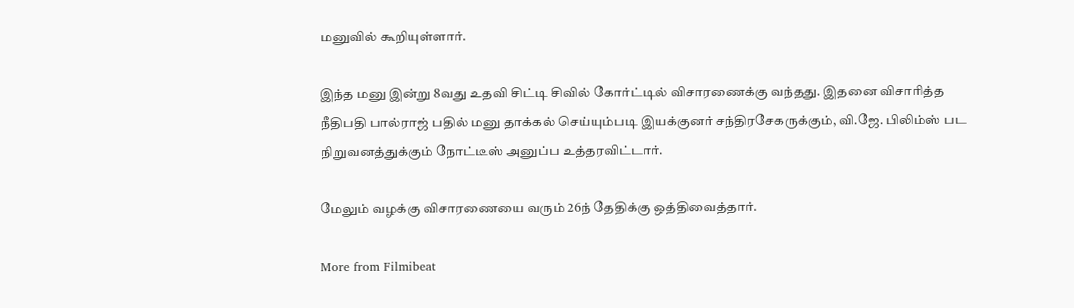மனுவில் கூறியுள்ளார்.

இந்த மனு இன்று 8வது உதவி சிட்டி சிவில் கோர்ட்டில் விசாரணைக்கு வந்தது. இதனை விசாரித்த நீதிபதி பால்ராஜ் பதில் மனு தாக்கல் செய்யும்படி இயக்குனர் சந்திரசேகருக்கும், வி.ஜே. பிலிம்ஸ் பட நிறுவனத்துக்கும் நோட்டீஸ் அனுப்ப உத்தரவிட்டார்.

மேலும் வழக்கு விசாரணையை வரும் 26ந் தேதிக்கு ஒத்திவைத்தார்.

More from Filmibeat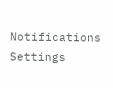Notifications
Settings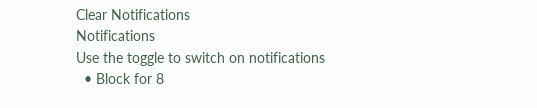Clear Notifications
Notifications
Use the toggle to switch on notifications
  • Block for 8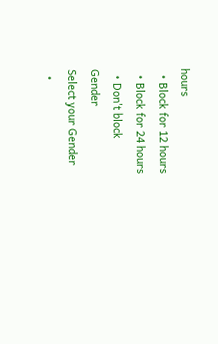hours
  • Block for 12 hours
  • Block for 24 hours
  • Don't block
Gender
Select your Gender
  •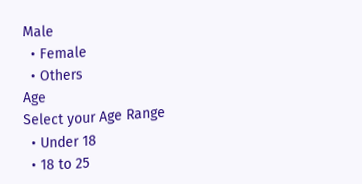Male
  • Female
  • Others
Age
Select your Age Range
  • Under 18
  • 18 to 25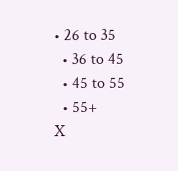• 26 to 35
  • 36 to 45
  • 45 to 55
  • 55+
X